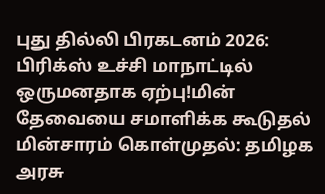புது தில்லி பிரகடனம் 2026: பிரிக்ஸ் உச்சி மாநாட்டில் ஒருமனதாக ஏற்பு!மின் தேவையை சமாளிக்க கூடுதல் மின்சாரம் கொள்முதல்: தமிழக அரசு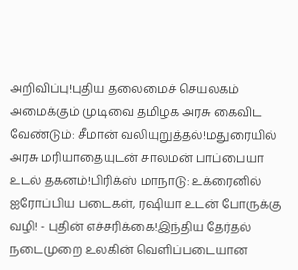அறிவிப்பு!புதிய தலைமைச் செயலகம் அமைக்கும் முடிவை தமிழக அரசு கைவிட வேண்டும்: சீமான் வலியுறுத்தல்!மதுரையில் அரசு மரியாதையுடன் சாலமன் பாப்பையா உடல் தகனம்!பிரிக்ஸ் மாநாடு: உக்ரைனில் ஐரோப்பிய படைகள், ரஷியா உடன் போருக்கு வழி! - புதின் எச்சரிக்கை!இந்திய தேர்தல் நடைமுறை உலகின் வெளிப்படையான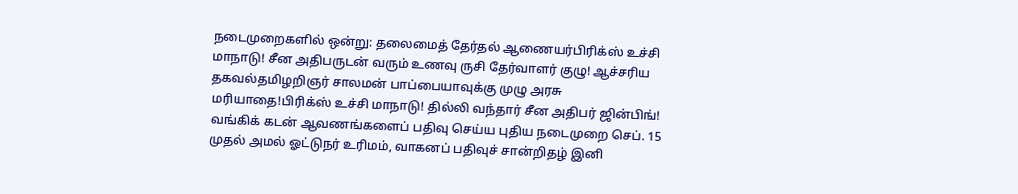நடைமுறைகளில் ஒன்று: தலைமைத் தேர்தல் ஆணையர்பிரிக்ஸ் உச்சி மாநாடு! சீன அதிபருடன் வரும் உணவு ருசி தேர்வாளர் குழு! ஆச்சரிய தகவல்தமிழறிஞர் சாலமன் பாப்பையாவுக்கு முழு அரசு மரியாதை!பிரிக்ஸ் உச்சி மாநாடு! தில்லி வந்தார் சீன அதிபர் ஜின்பிங்! வங்கிக் கடன் ஆவணங்களைப் பதிவு செய்ய புதிய நடைமுறை செப். 15 முதல் அமல் ஓட்டுநர் உரிமம், வாகனப் பதிவுச் சான்றிதழ் இனி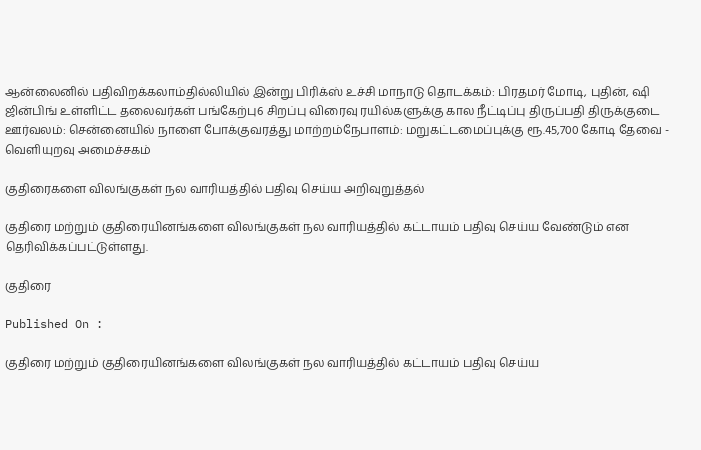ஆன்லைனில் பதிவிறக்கலாம்தில்லியில் இன்று பிரிக்ஸ் உச்சி மாநாடு தொடக்கம்: பிரதமர் மோடி, புதின், ஷி ஜின்பிங் உள்ளிட்ட தலைவர்கள் பங்கேற்பு6 சிறப்பு விரைவு ரயில்களுக்கு கால நீட்டிப்பு திருப்பதி திருக்குடை ஊர்வலம்: சென்னையில் நாளை போக்குவரத்து மாற்றம்நேபாளம்: மறுகட்டமைப்புக்கு ரூ.45,700 கோடி தேவை - வெளியுறவு அமைச்சகம்

குதிரைகளை விலங்குகள் நல வாரியத்தில் பதிவு செய்ய அறிவுறுத்தல்

குதிரை மற்றும் குதிரையினங்களை விலங்குகள் நல வாரியத்தில் கட்டாயம் பதிவு செய்ய வேண்டும் என தெரிவிக்கப்பட்டுள்ளது.

குதிரை

Published On :

குதிரை மற்றும் குதிரையினங்களை விலங்குகள் நல வாரியத்தில் கட்டாயம் பதிவு செய்ய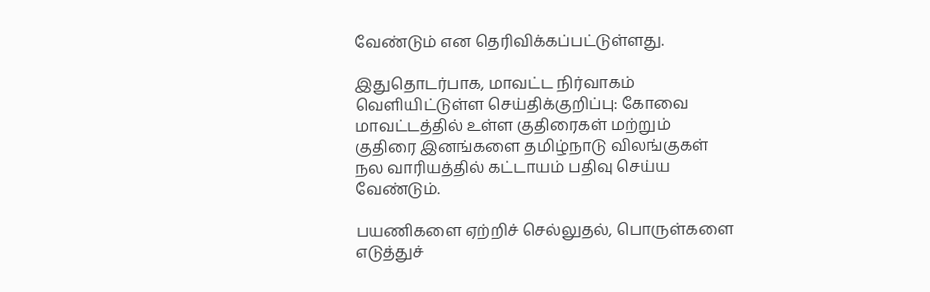வேண்டும் என தெரிவிக்கப்பட்டுள்ளது.

இதுதொடர்பாக, மாவட்ட நிர்வாகம் வெளியிட்டுள்ள செய்திக்குறிப்பு: கோவை மாவட்டத்தில் உள்ள குதிரைகள் மற்றும் குதிரை இனங்களை தமிழ்நாடு விலங்குகள் நல வாரியத்தில் கட்டாயம் பதிவு செய்ய வேண்டும்.

பயணிகளை ஏற்றிச் செல்லுதல், பொருள்களை எடுத்துச்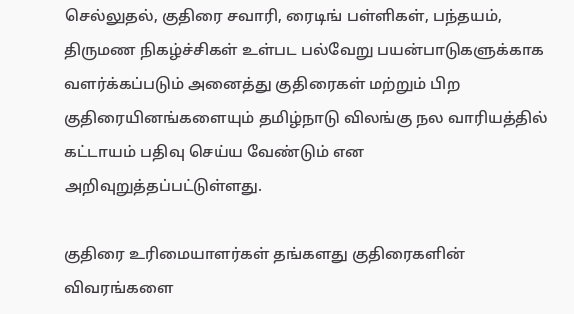செல்லுதல், குதிரை சவாரி, ரைடிங் பள்ளிகள், பந்தயம், திருமண நிகழ்ச்சிகள் உள்பட பல்வேறு பயன்பாடுகளுக்காக வளர்க்கப்படும் அனைத்து குதிரைகள் மற்றும் பிற குதிரையினங்களையும் தமிழ்நாடு விலங்கு நல வாரியத்தில் கட்டாயம் பதிவு செய்ய வேண்டும் என அறிவுறுத்தப்பட்டுள்ளது.

குதிரை உரிமையாளர்கள் தங்களது குதிரைகளின் விவரங்களை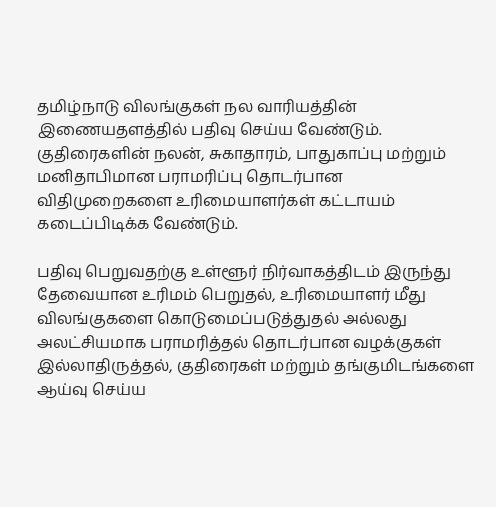தமிழ்நாடு விலங்குகள் நல வாரியத்தின் இணையதளத்தில் பதிவு செய்ய வேண்டும். குதிரைகளின் நலன், சுகாதாரம், பாதுகாப்பு மற்றும் மனிதாபிமான பராமரிப்பு தொடர்பான விதிமுறைகளை உரிமையாளர்கள் கட்டாயம் கடைப்பிடிக்க வேண்டும்.

பதிவு பெறுவதற்கு உள்ளூர் நிர்வாகத்திடம் இருந்து தேவையான உரிமம் பெறுதல், உரிமையாளர் மீது விலங்குகளை கொடுமைப்படுத்துதல் அல்லது அலட்சியமாக பராமரித்தல் தொடர்பான வழக்குகள் இல்லாதிருத்தல், குதிரைகள் மற்றும் தங்குமிடங்களை ஆய்வு செய்ய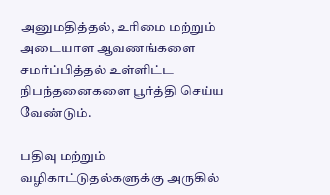அனுமதித்தல், உரிமை மற்றும் அடையாள ஆவணங்களை சமர்ப்பித்தல் உள்ளிட்ட நிபந்தனைகளை பூர்த்தி செய்ய வேண்டும்.

பதிவு மற்றும் வழிகாட்டுதல்களுக்கு அருகில்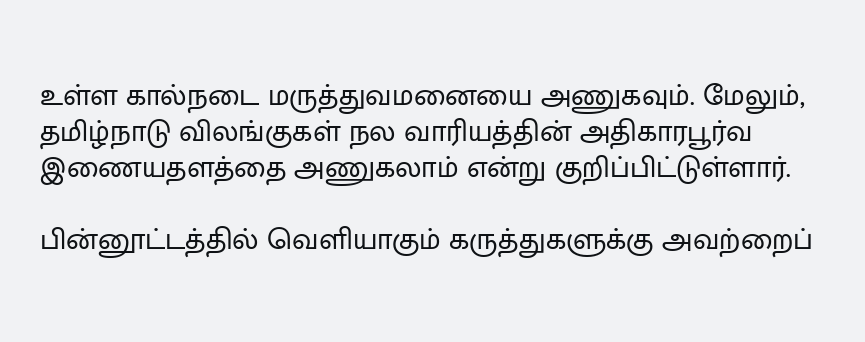உள்ள கால்நடை மருத்துவமனையை அணுகவும். மேலும், தமிழ்நாடு விலங்குகள் நல வாரியத்தின் அதிகாரபூர்வ இணையதளத்தை அணுகலாம் என்று குறிப்பிட்டுள்ளார்.

பின்னூட்டத்தில் வெளியாகும் கருத்துகளுக்கு அவற்றைப்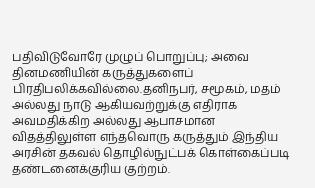பதிவிடுவோரே முழுப் பொறுப்பு; அவை தினமணியின் கருத்துகளைப் பிரதிபலிக்கவில்லை.தனிநபர், சமூகம், மதம் அல்லது நாடு ஆகியவற்றுக்கு எதிராக அவமதிக்கிற அல்லது ஆபாசமான விதத்திலுள்ள எந்தவொரு கருத்தும் இந்திய அரசின் தகவல் தொழில்நுட்பக் கொள்கைப்படி தண்டனைக்குரிய குற்றம்.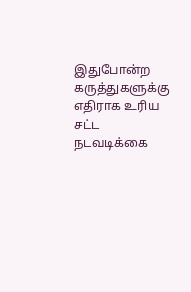இதுபோன்ற கருத்துகளுக்கு எதிராக உரிய சட்ட நடவடிக்கை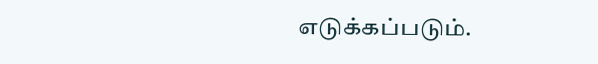எடுக்கப்படும்.